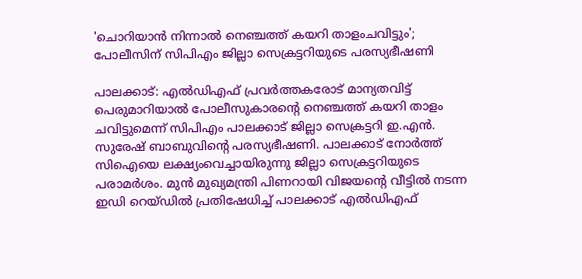'ചൊറിയാൻ നിന്നാൽ നെഞ്ചത്ത് കയറി താളംചവിട്ടും'; പോലീസിന് സിപിഎം ജില്ലാ സെക്രട്ടറിയുടെ പരസ്യഭീഷണി

പാലക്കാട്: എൽഡിഎഫ് പ്രവർത്തകരോട് മാന്യതവിട്ട് പെരുമാറിയാൽ പോലീസുകാരന്റെ നെഞ്ചത്ത് കയറി താളം ചവിട്ടുമെന്ന് സിപിഎം പാലക്കാട് ജില്ലാ സെക്രട്ടറി ഇ.എൻ. സുരേഷ് ബാബുവിന്റെ പരസ്യഭീഷണി. പാലക്കാട് നോർത്ത് സിഐയെ ലക്ഷ്യംവെച്ചായിരുന്നു ജില്ലാ സെക്രട്ടറിയുടെ പരാമർശം. മുൻ മുഖ്യമന്ത്രി പിണറായി വിജയന്റെ വീട്ടിൽ നടന്ന ഇഡി റെയ്ഡിൽ പ്രതിഷേധിച്ച് പാലക്കാട് എൽഡിഎഫ്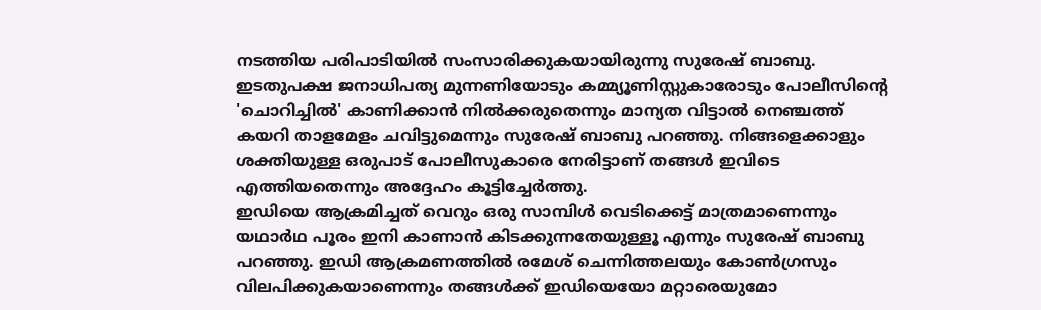നടത്തിയ പരിപാടിയിൽ സംസാരിക്കുകയായിരുന്നു സുരേഷ് ബാബു.
ഇടതുപക്ഷ ജനാധിപത്യ മുന്നണിയോടും കമ്മ്യൂണിസ്റ്റുകാരോടും പോലീസിന്റെ 'ചൊറിച്ചിൽ' കാണിക്കാൻ നിൽക്കരുതെന്നും മാന്യത വിട്ടാൽ നെഞ്ചത്ത് കയറി താളമേളം ചവിട്ടുമെന്നും സുരേഷ് ബാബു പറഞ്ഞു. നിങ്ങളെക്കാളും ശക്തിയുള്ള ഒരുപാട് പോലീസുകാരെ നേരിട്ടാണ് തങ്ങൾ ഇവിടെ എത്തിയതെന്നും അദ്ദേഹം കൂട്ടിച്ചേർത്തു.
ഇഡിയെ ആക്രമിച്ചത് വെറും ഒരു സാമ്പിൾ വെടിക്കെട്ട് മാത്രമാണെന്നും യഥാർഥ പൂരം ഇനി കാണാൻ കിടക്കുന്നതേയുള്ളൂ എന്നും സുരേഷ് ബാബു പറഞ്ഞു. ഇഡി ആക്രമണത്തിൽ രമേശ് ചെന്നിത്തലയും കോൺഗ്രസും വിലപിക്കുകയാണെന്നും തങ്ങൾക്ക് ഇഡിയെയോ മറ്റാരെയുമോ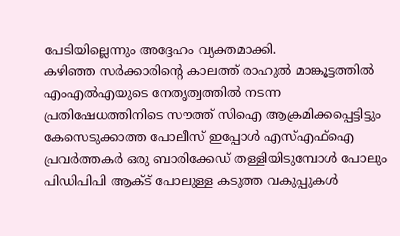പേടിയില്ലെന്നും അദ്ദേഹം വ്യക്തമാക്കി.
കഴിഞ്ഞ സർക്കാരിന്റെ കാലത്ത് രാഹുൽ മാങ്കൂട്ടത്തിൽ എംഎൽഎയുടെ നേതൃത്വത്തിൽ നടന്ന പ്രതിഷേധത്തിനിടെ സൗത്ത് സിഐ ആക്രമിക്കപ്പെട്ടിട്ടും കേസെടുക്കാത്ത പോലീസ് ഇപ്പോൾ എസ്എഫ്ഐ പ്രവർത്തകർ ഒരു ബാരിക്കേഡ് തള്ളിയിടുമ്പോൾ പോലും പിഡിപിപി ആക്ട് പോലുള്ള കടുത്ത വകുപ്പുകൾ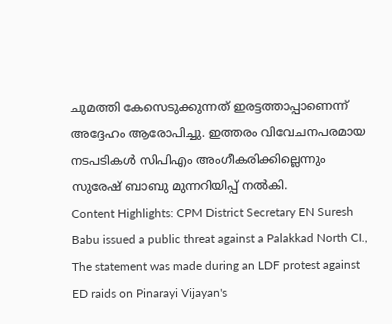ചുമത്തി കേസെടുക്കുന്നത് ഇരട്ടത്താപ്പാണെന്ന് അദ്ദേഹം ആരോപിച്ചു. ഇത്തരം വിവേചനപരമായ നടപടികൾ സിപിഎം അംഗീകരിക്കില്ലെന്നും സുരേഷ് ബാബു മുന്നറിയിപ്പ് നൽകി.
Content Highlights: CPM District Secretary EN Suresh Babu issued a public threat against a Palakkad North CI., The statement was made during an LDF protest against ED raids on Pinarayi Vijayan's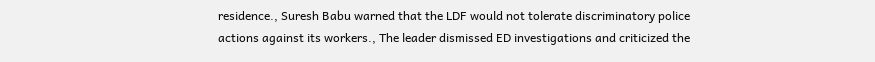residence., Suresh Babu warned that the LDF would not tolerate discriminatory police actions against its workers., The leader dismissed ED investigations and criticized the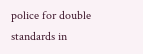police for double standards in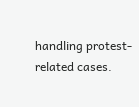handling protest-related cases.